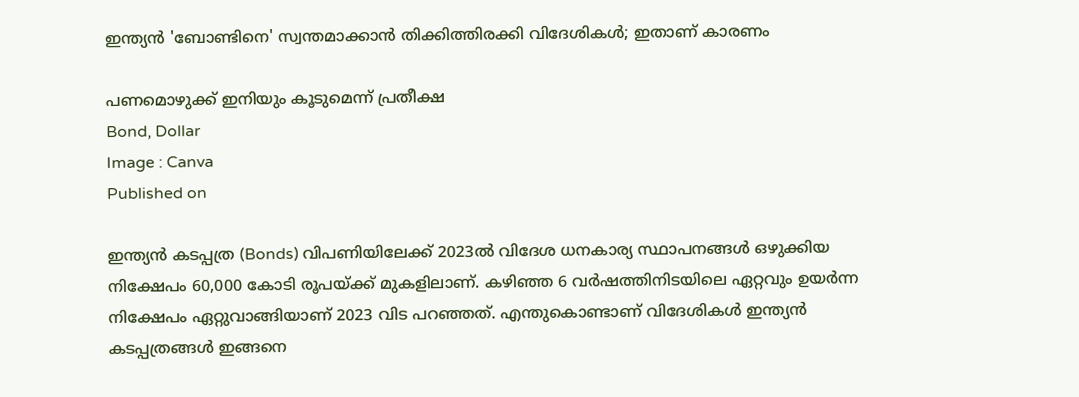ഇന്ത്യന്‍ 'ബോണ്ടിനെ' സ്വന്തമാക്കാന്‍ തിക്കിത്തിരക്കി വിദേശികള്‍; ഇതാണ് കാരണം

പണമൊഴുക്ക് ഇനിയും കൂടുമെന്ന് പ്രതീക്ഷ
Bond, Dollar
Image : Canva
Published on

ഇന്ത്യന്‍ കടപ്പത്ര (Bonds) വിപണിയിലേക്ക് 2023ല്‍ വിദേശ ധനകാര്യ സ്ഥാപനങ്ങള്‍ ഒഴുക്കിയ നിക്ഷേപം 60,000 കോടി രൂപയ്ക്ക് മുകളിലാണ്. കഴിഞ്ഞ 6 വര്‍ഷത്തിനിടയിലെ ഏറ്റവും ഉയര്‍ന്ന നിക്ഷേപം ഏറ്റുവാങ്ങിയാണ് 2023 വിട പറഞ്ഞത്. എന്തുകൊണ്ടാണ് വിദേശികള്‍ ഇന്ത്യന്‍ കടപ്പത്രങ്ങള്‍ ഇങ്ങനെ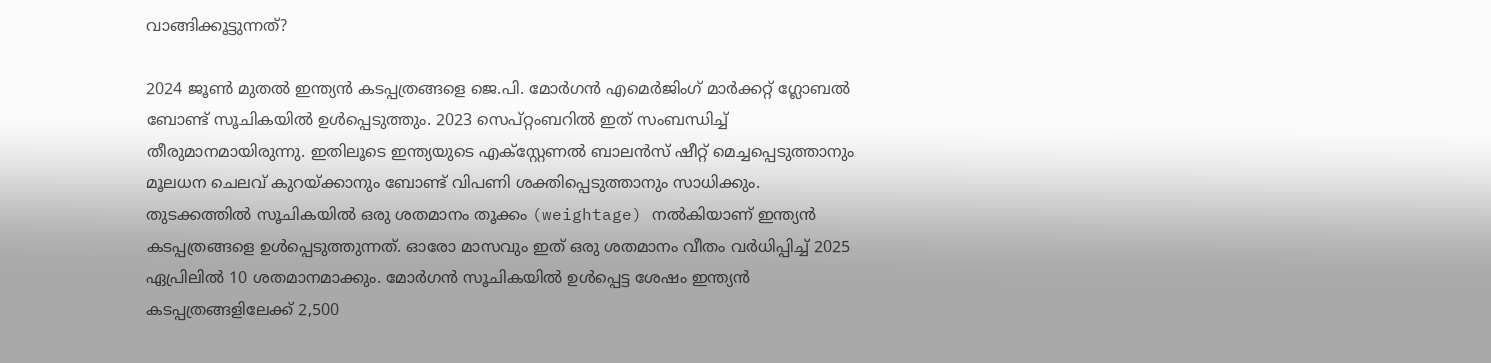വാങ്ങിക്കൂട്ടുന്നത്?

2024 ജൂണ്‍ മുതല്‍ ഇന്ത്യന്‍ കടപ്പത്രങ്ങളെ ജെ.പി. മോര്‍ഗന്‍ എമെര്‍ജിംഗ് മാര്‍ക്കറ്റ് ഗ്ലോബല്‍ ബോണ്ട് സൂചികയില്‍ ഉള്‍പ്പെടുത്തും. 2023 സെപ്റ്റംബറില്‍ ഇത് സംബന്ധിച്ച് തീരുമാനമായിരുന്നു. ഇതിലൂടെ ഇന്ത്യയുടെ എക്‌സ്റ്റേണല്‍ ബാലന്‍സ് ഷീറ്റ് മെച്ചപ്പെടുത്താനും മൂലധന ചെലവ് കുറയ്ക്കാനും ബോണ്ട് വിപണി ശക്തിപ്പെടുത്താനും സാധിക്കും. തുടക്കത്തില്‍ സൂചികയില്‍ ഒരു ശതമാനം തൂക്കം (weightage) നല്‍കിയാണ് ഇന്ത്യന്‍ കടപ്പത്രങ്ങളെ ഉള്‍പ്പെടുത്തുന്നത്. ഓരോ മാസവും ഇത് ഒരു ശതമാനം വീതം വര്‍ധിപ്പിച്ച് 2025 ഏപ്രിലില്‍ 10 ശതമാനമാക്കും. മോര്‍ഗന്‍ സൂചികയില്‍ ഉള്‍പ്പെട്ട ശേഷം ഇന്ത്യന്‍ കടപ്പത്രങ്ങളിലേക്ക് 2,500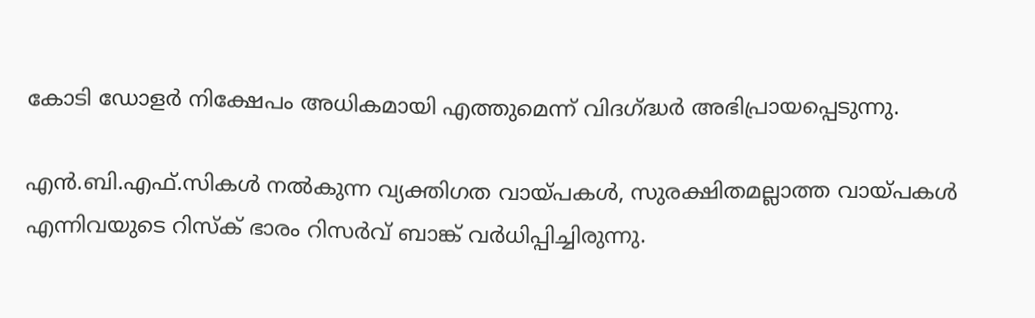കോടി ഡോളര്‍ നിക്ഷേപം അധികമായി എത്തുമെന്ന് വിദഗ്ദ്ധര്‍ അഭിപ്രായപ്പെടുന്നു.

എന്‍.ബി.എഫ്.സികള്‍ നല്‍കുന്ന വ്യക്തിഗത വായ്പകള്‍, സുരക്ഷിതമല്ലാത്ത വായ്പകള്‍ എന്നിവയുടെ റിസ്‌ക് ഭാരം റിസര്‍വ് ബാങ്ക് വര്‍ധിപ്പിച്ചിരുന്നു.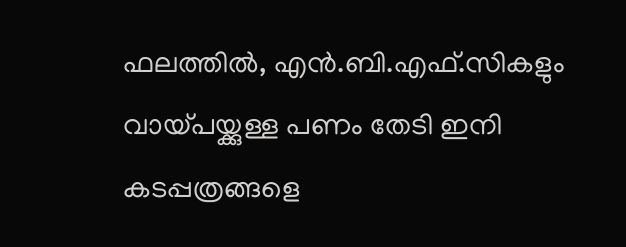ഫലത്തില്‍, എന്‍.ബി.എഫ്.സികളും വായ്പയ്ക്കുള്ള പണം തേടി ഇനി കടപ്പത്രങ്ങളെ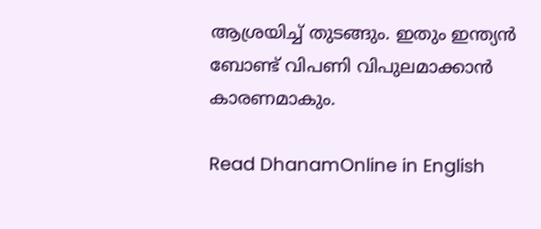ആശ്രയിച്ച് തുടങ്ങും. ഇതും ഇന്ത്യന്‍ ബോണ്ട് വിപണി വിപുലമാക്കാന്‍ കാരണമാകും.

Read DhanamOnline in English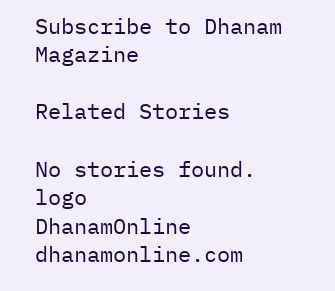Subscribe to Dhanam Magazine

Related Stories

No stories found.
logo
DhanamOnline
dhanamonline.com